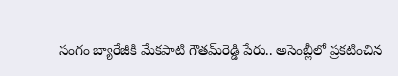సంగం బ్యారేజీకి మేకపాటి గౌతమ్‌రెడ్డి పేరు.. అసెంబ్లీలో ప్రకటించిన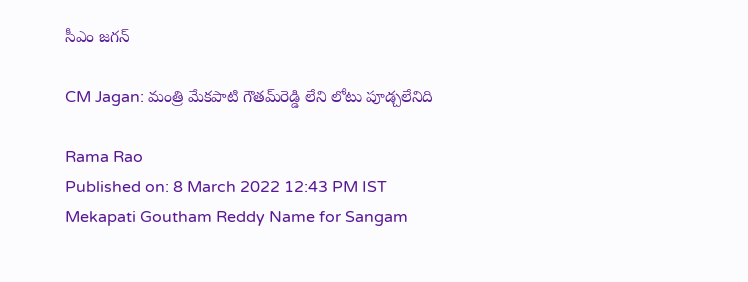సీఎం జగన్

CM Jagan: మంత్రి మేకపాటి గౌతమ్‌రెడ్డి లేని లోటు పూడ్చలేనిది

Rama Rao
Published on: 8 March 2022 12:43 PM IST
Mekapati Goutham Reddy Name for Sangam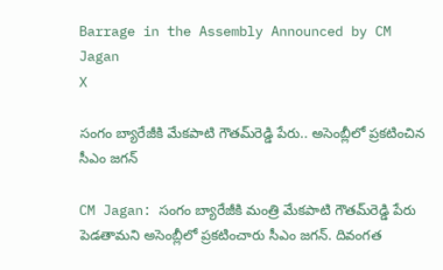Barrage in the Assembly Announced by CM Jagan
X

సంగం బ్యారేజీకి మేకపాటి గౌతమ్‌రెడ్డి పేరు.. అసెంబ్లీలో ప్రకటించిన సీఎం జగన్

CM Jagan: సంగం బ్యారేజీకి మంత్రి మేకపాటి గౌతమ్‌రెడ్డి పేరు పెడతామని అసెంబ్లీలో ప్రకటించారు సీఎం జగన్. దివంగత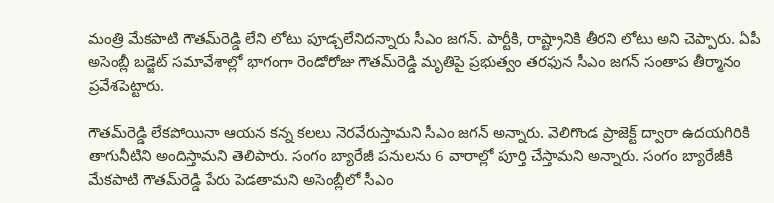మంత్రి మేకపాటి గౌతమ్‌రెడ్డి లేని లోటు పూడ్చలేనిదన్నారు సీఎం జగన్. పార్టీకి, రాష్ట్రానికి తీరని లోటు అని చెప్పారు. ఏపీ అసెంబ్లీ బడ్జెట్‌ సమావేశాల్లో భాగంగా రెండోరోజు గౌతమ్‌రెడ్డి మృతిపై ప్రభుత్వం తరఫున సీఎం జగన్‌ సంతాప తీర్మానం ప్రవేశపెట్టారు.

గౌతమ్‌రెడ్డి లేకపోయినా ఆయన కన్న కలలు నెరవేరుస్తామని సీఎం జగన్‌ అన్నారు. వెలిగొండ ప్రాజెక్ట్‌ ద్వారా ఉదయగిరికి తాగునీటిని అందిస్తామని తెలిపారు. సంగం బ్యారేజీ పనులను 6 వారాల్లో పూర్తి చేస్తామని అన్నారు. సంగం బ్యారేజీకి మేకపాటి గౌతమ్‌రెడ్డి పేరు పెడతామని అసెంబ్లీలో సీఎం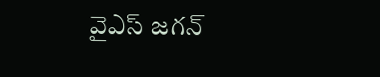వైఎస్‌ జగన్‌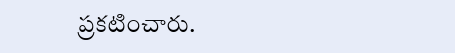ప్రకటించారు.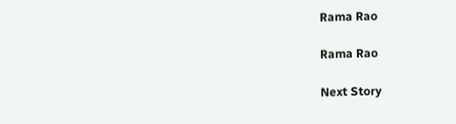Rama Rao

Rama Rao

Next Story